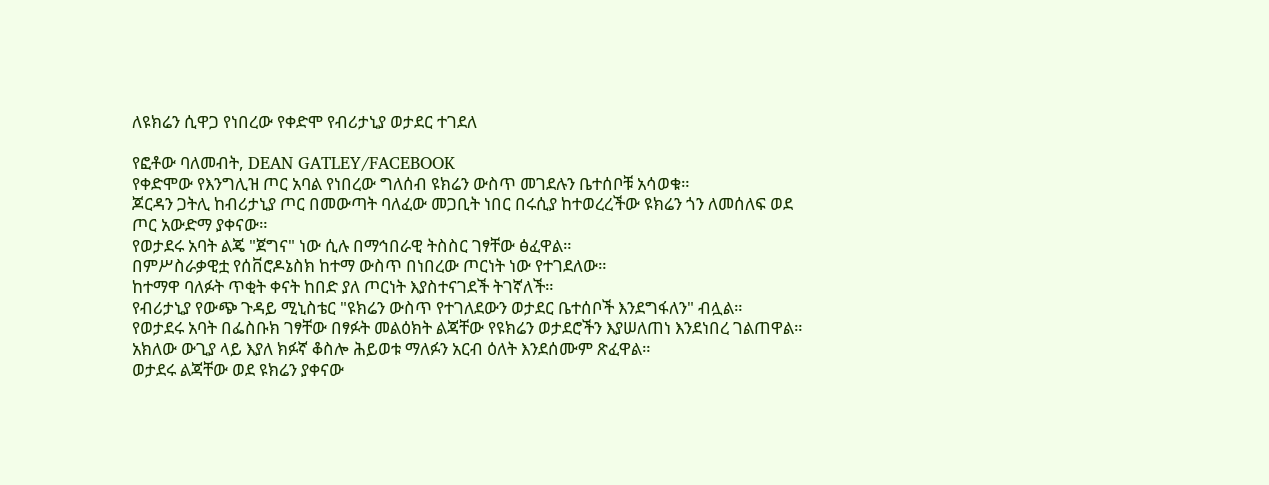ለዩክሬን ሲዋጋ የነበረው የቀድሞ የብሪታኒያ ወታደር ተገደለ

የፎቶው ባለመብት, DEAN GATLEY/FACEBOOK
የቀድሞው የእንግሊዝ ጦር አባል የነበረው ግለሰብ ዩክሬን ውስጥ መገደሉን ቤተሰቦቹ አሳወቁ።
ጆርዳን ጋትሊ ከብሪታኒያ ጦር በመውጣት ባለፈው መጋቢት ነበር በሩሲያ ከተወረረችው ዩክሬን ጎን ለመሰለፍ ወደ ጦር አውድማ ያቀናው።
የወታደሩ አባት ልጄ "ጀግና" ነው ሲሉ በማኅበራዊ ትስስር ገፃቸው ፅፈዋል።
በምሥስራቃዊቷ የሰቨሮዶኔስክ ከተማ ውስጥ በነበረው ጦርነት ነው የተገደለው።
ከተማዋ ባለፉት ጥቂት ቀናት ከበድ ያለ ጦርነት እያስተናገደች ትገኛለች።
የብሪታኒያ የውጭ ጉዳይ ሚኒስቴር "ዩክሬን ውስጥ የተገለደውን ወታደር ቤተሰቦች እንደግፋለን" ብሏል።
የወታደሩ አባት በፌስቡክ ገፃቸው በፃፉት መልዕክት ልጃቸው የዩክሬን ወታደሮችን እያሠለጠነ እንደነበረ ገልጠዋል።
አክለው ውጊያ ላይ እያለ ክፉኛ ቆስሎ ሕይወቱ ማለፉን አርብ ዕለት እንደሰሙም ጽፈዋል።
ወታደሩ ልጃቸው ወደ ዩክሬን ያቀናው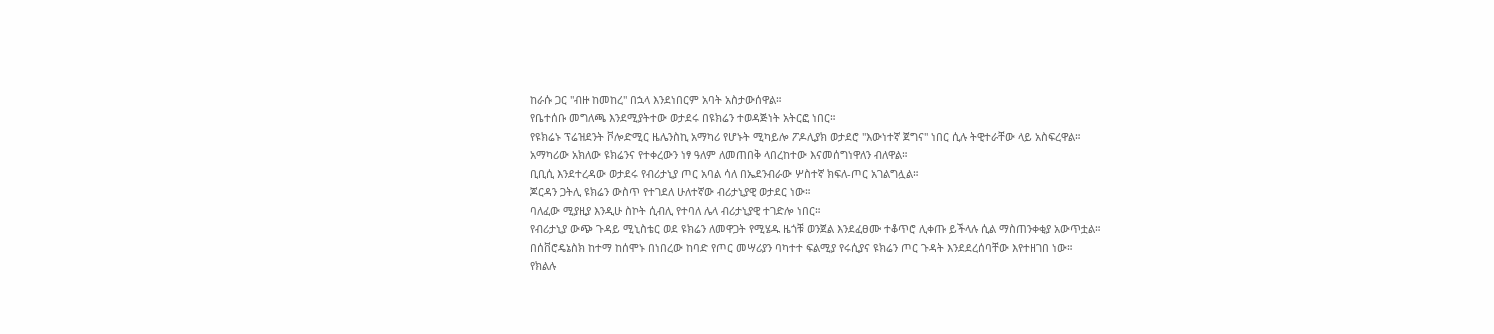ከራሱ ጋር "ብዙ ከመከረ" በኋላ እንደነበርም አባት አስታውሰዋል።
የቤተሰቡ መግለጫ እንደሚያትተው ወታደሩ በዩክሬን ተወዳጅነት አትርፎ ነበር።
የዩክሬኑ ፕሬዝደንት ቮሎድሚር ዜሌንስኪ አማካሪ የሆኑት ሚካይሎ ፖዶሊያክ ወታደሮ "እውነተኛ ጀግና" ነበር ሲሉ ትዊተራቸው ላይ አስፍረዋል።
አማካሪው አክለው ዩክሬንና የተቀረውን ነፃ ዓለም ለመጠበቅ ላበረከተው እናመሰግነዋለን ብለዋል።
ቢቢሲ እንደተረዳው ወታደሩ የብሪታኒያ ጦር አባል ሳለ በኤደንብራው ሦስተኛ ክፍለ-ጦር አገልግሏል።
ጆርዳን ጋትሊ ዩክሬን ውስጥ የተገደለ ሁለተኛው ብሪታኒያዊ ወታደር ነው።
ባለፈው ሚያዚያ እንዲሁ ስኮት ሲብሊ የተባለ ሌላ ብሪታኒያዊ ተገድሎ ነበር።
የብሪታኒያ ውጭ ጉዳይ ሚኒስቴር ወደ ዩክሬን ለመዋጋት የሚሄዱ ዜጎቹ ወንጀል እንደፈፀሙ ተቆጥሮ ሊቀጡ ይችላሉ ሲል ማስጠንቀቂያ አውጥቷል።
በሰቨሮዴኔስክ ከተማ ከሰሞኑ በነበረው ከባድ የጦር መሣሪያን ባካተተ ፍልሚያ የሩሲያና ዩክሬን ጦር ጉዳት እንደደረሰባቸው እየተዘገበ ነው።
የክልሉ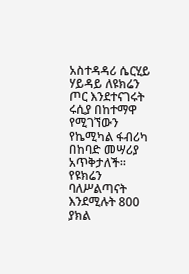አስተዳዳሪ ሴርሂይ ሃይዳይ ለዩክሬን ጦር እንደተናገሩት ሩሲያ በከተማዋ የሚገኘውን የኬሚካል ፋብሪካ በከባድ መሣሪያ አጥቅታለች።
የዩክሬን ባለሥልጣናት እንደሚሉት 800 ያክል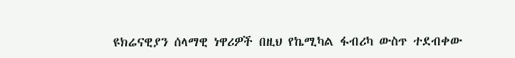ዩክሬናዊያን ሰላማዊ ነዋሪዎች በዚህ የኬሚካል ፋብሪካ ውስጥ ተደብቀው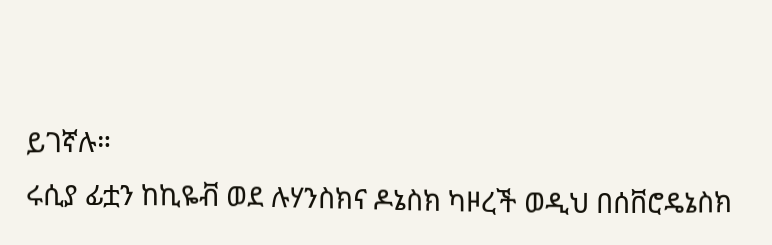ይገኛሉ።
ሩሲያ ፊቷን ከኪዬቭ ወደ ሉሃንስክና ዶኔስክ ካዞረች ወዲህ በሰቨሮዴኔስክ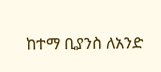ከተማ ቢያንስ ለአንድ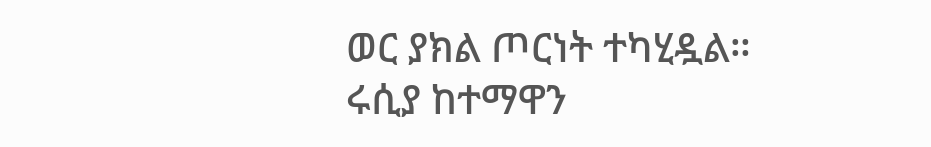ወር ያክል ጦርነት ተካሂዷል።
ሩሲያ ከተማዋን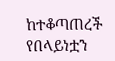ከተቆጣጠረች የበላይነቷን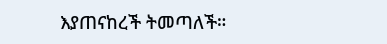እያጠናከረች ትመጣለች።